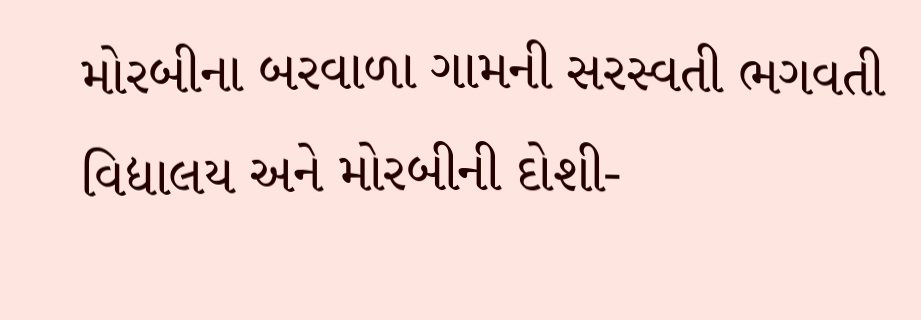મોરબીના બરવાળા ગામની સરસ્વતી ભગવતી વિદ્યાલય અને મોરબીની દોશી-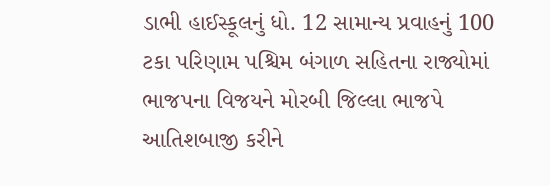ડાભી હાઈસ્કૂલનું ધો. 12 સામાન્ય પ્રવાહનું 100 ટકા પરિણામ પશ્ચિમ બંગાળ સહિતના રાજ્યોમાં ભાજપના વિજયને મોરબી જિલ્લા ભાજપે આતિશબાજી કરીને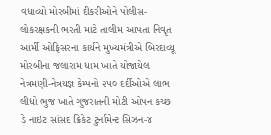વધાવ્યો મોરબીમાં દીકરીઓને પોલીસ-લોકરક્ષકની ભરતી માટે તાલીમ આપતા નિવૃત આર્મી ઓફિસરના કાર્યને મુખ્યમંત્રીએ બિરદાવ્યૂ મોરબીના જલારામ ધામ ખાતે યોજાયેલ નેત્રમણી-નેત્રયજ્ઞ કેમ્પનો ૨૫૦ દર્દીઓએ લાભ લીધો ભુજ ખાતે ગુજરાતની મોટી ઓપન કચ્છ ડે નાઇટ સાંસદ ક્રિકેટ ટુર્નામેન્ટ સિઝન-૪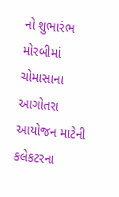નો શુભારંભ મોરબીમાં ચોમાસાના આગોતરા આયોજન માટેની કલેકટરના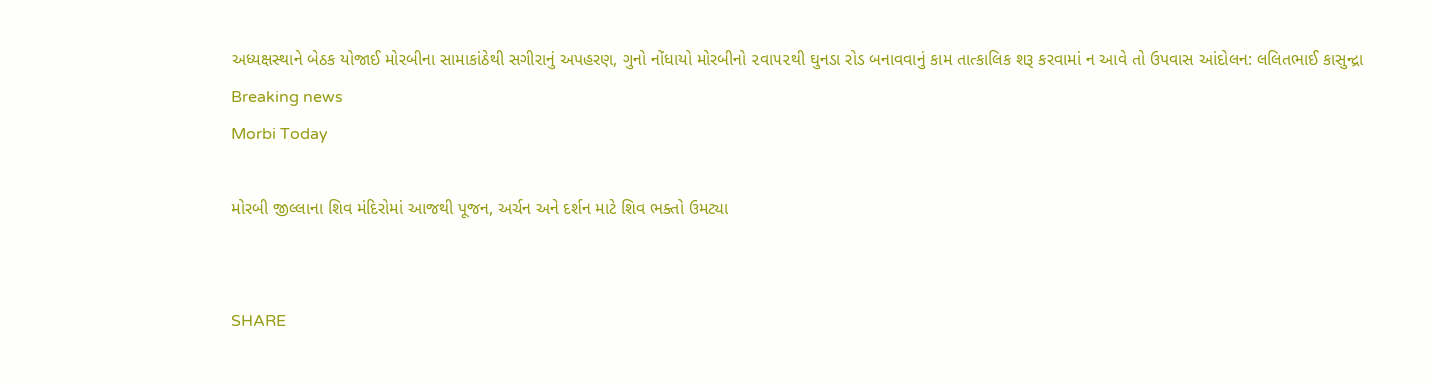અધ્યક્ષસ્થાને બેઠક યોજાઈ મોરબીના સામાકાંઠેથી સગીરાનું અપહરણ, ગુનો નોંધાયો મોરબીનો ૨વા૫૨થી ઘુનડા રોડ બનાવવાનું કામ તાત્કાલિક શરૂ કરવામાં ન આવે તો ઉપવાસ આંદોલન: લલિતભાઈ કાસુન્દ્રા
Breaking news
Morbi Today

મોરબી જીલ્લાના શિવ મંદિરોમાં આજથી પૂજન, અર્ચન અને દર્શન માટે શિવ ભક્તો ઉમટ્યા


SHARE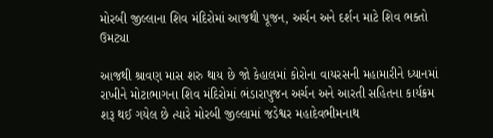મોરબી જીલ્લાના શિવ મંદિરોમાં આજથી પૂજન, અર્ચન અને દર્શન માટે શિવ ભક્તો ઉમટ્યા

આજથી શ્રાવણ માસ શરુ થાય છે જો કેહાલમાં કોરોના વાયરસની મહામારીને ધ્યાનમાં રાખીને મોટાભાગના શિવ મંદિરોમાં ભંડારાપુજન અર્ચન અને આરતી સહિતના કાર્યક્રમ શરૂ થઈ ગયેલ છે ત્યારે મોરબી જીલ્લામાં જડેશ્વર મહાદેવભીમનાથ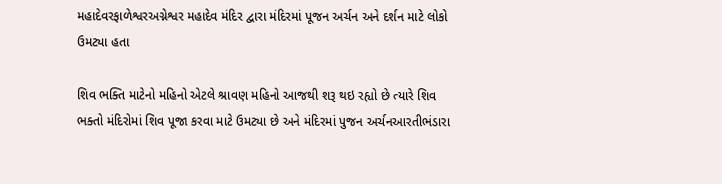મહાદેવરફાળેશ્વરઅગ્નેશ્વર મહાદેવ મંદિર દ્વારા મંદિરમાં પૂજન અર્ચન અને દર્શન માટે લોકો ઉમટ્યા હતા

શિવ ભક્તિ માટેનો મહિનો એટલે શ્રાવણ મહિનો આજથી શરૂ થઇ રહ્યો છે ત્યારે શિવ ભક્તો મંદિરોમાં શિવ પૂજા કરવા માટે ઉમટ્યા છે અને મંદિરમાં પુજન અર્ચનઆરતીભંડારા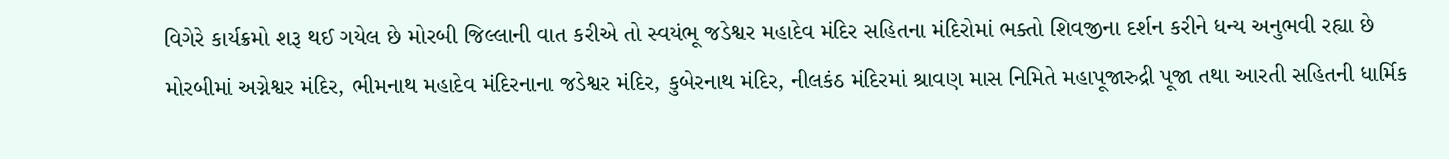વિગેરે કાર્યક્રમો શરૂ થઈ ગયેલ છે મોરબી જિલ્લાની વાત કરીએ તો સ્વયંભૂ જડેશ્વર મહાદેવ મંદિર સહિતના મંદિરોમાં ભક્તો શિવજીના દર્શન કરીને ધન્ય અનુભવી રહ્યા છે મોરબીમાં અગ્નેશ્વર મંદિર, ભીમનાથ મહાદેવ મંદિરનાના જડેશ્વર મંદિર, કુબેરનાથ મંદિર, નીલકંઠ મંદિરમાં શ્રાવણ માસ નિમિતે મહાપૂજારુદ્રી પૂજા તથા આરતી સહિતની ધાર્મિક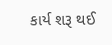કાર્ય શરૂ થઈ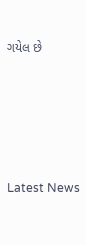ગયેલ છે






Latest News